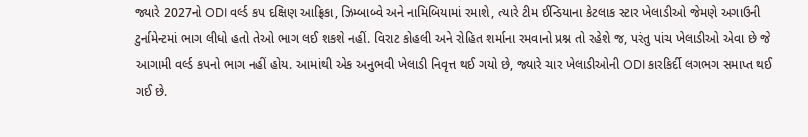જ્યારે 2027નો ODI વર્લ્ડ કપ દક્ષિણ આફ્રિકા, ઝિમ્બાબ્વે અને નામિબિયામાં રમાશે, ત્યારે ટીમ ઈન્ડિયાના કેટલાક સ્ટાર ખેલાડીઓ જેમણે અગાઉની ટુર્નામેન્ટમાં ભાગ લીધો હતો તેઓ ભાગ લઈ શકશે નહીં. વિરાટ કોહલી અને રોહિત શર્માના રમવાનો પ્રશ્ન તો રહેશે જ, પરંતુ પાંચ ખેલાડીઓ એવા છે જે આગામી વર્લ્ડ કપનો ભાગ નહીં હોય. આમાંથી એક અનુભવી ખેલાડી નિવૃત્ત થઈ ગયો છે, જ્યારે ચાર ખેલાડીઓની ODI કારકિર્દી લગભગ સમાપ્ત થઈ ગઈ છે.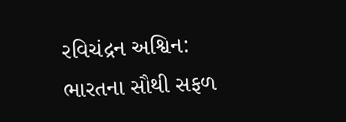રવિચંદ્રન અશ્વિન: ભારતના સૌથી સફળ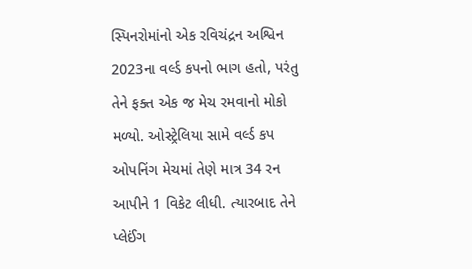સ્પિનરોમાંનો એક રવિચંદ્રન અશ્વિન 2023ના વર્લ્ડ કપનો ભાગ હતો, પરંતુ તેને ફક્ત એક જ મેચ રમવાનો મોકો મળ્યો. ઓસ્ટ્રેલિયા સામે વર્લ્ડ કપ ઓપનિંગ મેચમાં તેણે માત્ર 34 રન આપીને 1 વિકેટ લીધી. ત્યારબાદ તેને પ્લેઈંગ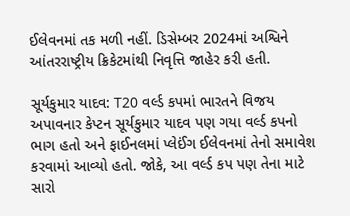ઈલેવનમાં તક મળી નહીં. ડિસેમ્બર 2024માં અશ્વિને આંતરરાષ્ટ્રીય ક્રિકેટમાંથી નિવૃત્તિ જાહેર કરી હતી.

સૂર્યકુમાર યાદવ: T20 વર્લ્ડ કપમાં ભારતને વિજય અપાવનાર કેપ્ટન સૂર્યકુમાર યાદવ પણ ગયા વર્લ્ડ કપનો ભાગ હતો અને ફાઈનલમાં પ્લેઈંગ ઈલેવનમાં તેનો સમાવેશ કરવામાં આવ્યો હતો. જોકે, આ વર્લ્ડ કપ પણ તેના માટે સારો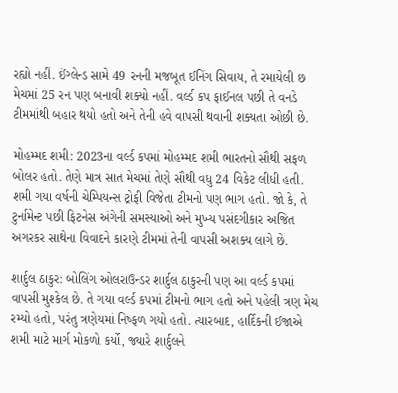રહ્યો નહીં. ઈંગ્લેન્ડ સામે 49 રનની મજબૂત ઈનિંગ સિવાય, તે રમાયેલી છ મેચમાં 25 રન પણ બનાવી શક્યો નહીં. વર્લ્ડ કપ ફાઈનલ પછી તે વનડે ટીમમાંથી બહાર થયો હતો અને તેની હવે વાપસી થવાની શક્યતા ઓછી છે.

મોહમ્મદ શમી: 2023ના વર્લ્ડ કપમાં મોહમ્મદ શમી ભારતનો સૌથી સફળ બોલર હતો. તેણે માત્ર સાત મેચમાં તેણે સૌથી વધુ 24 વિકેટ લીધી હતી. શમી ગયા વર્ષની ચેમ્પિયન્સ ટ્રોફી વિજેતા ટીમનો પણ ભાગ હતો. જો કે, તે ટુર્નામેન્ટ પછી ફિટનેસ અંગેની સમસ્યાઓ અને મુખ્ય પસંદગીકાર અજિત અગરકર સાથેના વિવાદને કારણે ટીમમાં તેની વાપસી અશક્ય લાગે છે.

શાર્દુલ ઠાકુર: બોલિંગ ઓલરાઉન્ડર શાર્દુલ ઠાકુરની પણ આ વર્લ્ડ કપમાં વાપસી મુશ્કેલ છે. તે ગયા વર્લ્ડ કપમાં ટીમનો ભાગ હતો અને પહેલી ત્રણ મેચ રમ્યો હતો, પરંતુ ત્રણેયમાં નિષ્ફળ ગયો હતો. ત્યારબાદ, હાર્દિકની ઈજાએ શમી માટે માર્ગ મોકળો કર્યો, જ્યારે શાર્દુલને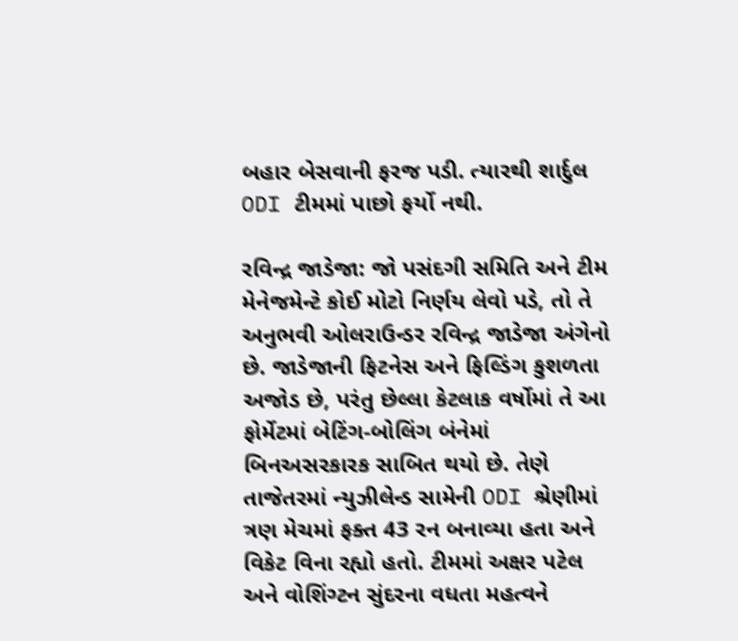બહાર બેસવાની ફરજ પડી. ત્યારથી શાર્દુલ ODI ટીમમાં પાછો ફર્યો નથી.

રવિન્દ્ર જાડેજા: જો પસંદગી સમિતિ અને ટીમ મેનેજમેન્ટે કોઈ મોટો નિર્ણય લેવો પડે, તો તે અનુભવી ઓલરાઉન્ડર રવિન્દ્ર જાડેજા અંગેનો છે. જાડેજાની ફિટનેસ અને ફિલ્ડિંગ કુશળતા અજોડ છે, પરંતુ છેલ્લા કેટલાક વર્ષોમાં તે આ ફોર્મેટમાં બેટિંગ-બોલિંગ બંનેમાં બિનઅસરકારક સાબિત થયો છે. તેણે તાજેતરમાં ન્યુઝીલેન્ડ સામેની ODI શ્રેણીમાં ત્રણ મેચમાં ફક્ત 43 રન બનાવ્યા હતા અને વિકેટ વિના રહ્યો હતો. ટીમમાં અક્ષર પટેલ અને વોશિંગ્ટન સુંદરના વધતા મહત્વને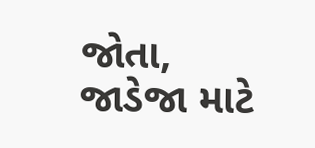જોતા, જાડેજા માટે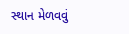સ્થાન મેળવવું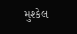મુશ્કેલ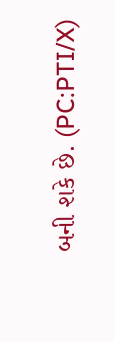બની શકે છે. (PC:PTI/X)